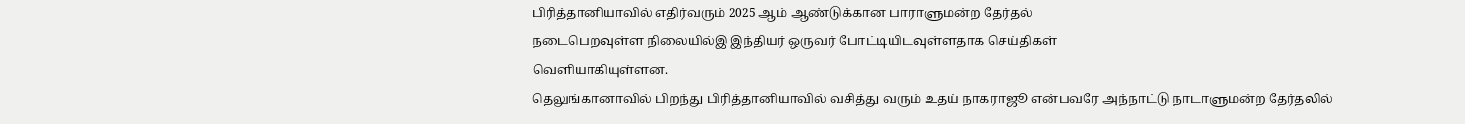பிரித்தானியாவில் எதிர்வரும் 2025 ஆம் ஆண்டுக்கான பாராளுமன்ற தேர்தல்
நடைபெறவுள்ள நிலையில்இ இந்தியர் ஒருவர் போட்டியிடவுள்ளதாக செய்திகள்
வெளியாகியுள்ளன.
தெலுங்கானாவில் பிறந்து பிரித்தானியாவில் வசித்து வரும் உதய் நாகராஜூ என்பவரே அந்நாட்டு நாடாளுமன்ற தேர்தலில்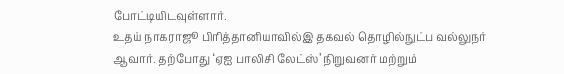போட்டியிடவுள்ளார்.
உதய் நாகராஜூ பிரித்தானியாவில்இ தகவல் தொழில்நுட்ப வல்லுநர் ஆவார். தற்போது ‘ஏஐ பாலிசி லேட்ஸ்’ நிறுவனர் மற்றும்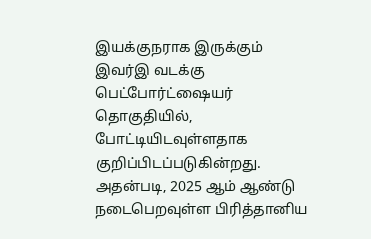இயக்குநராக இருக்கும் இவர்இ வடக்கு பெட்போர்ட்ஷையர் தொகுதியில், போட்டியிடவுள்ளதாக குறிப்பிடப்படுகின்றது.
அதன்படி, 2025 ஆம் ஆண்டு நடைபெறவுள்ள பிரித்தானிய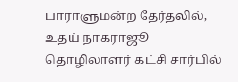பாராளுமன்ற தேர்தலில்,
உதய் நாகராஜூ தொழிலாளர் கட்சி சார்பில்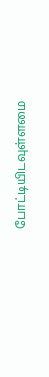போட்டியிடவுள்ளமை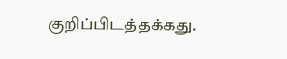குறிப்பிடத்தக்கது.